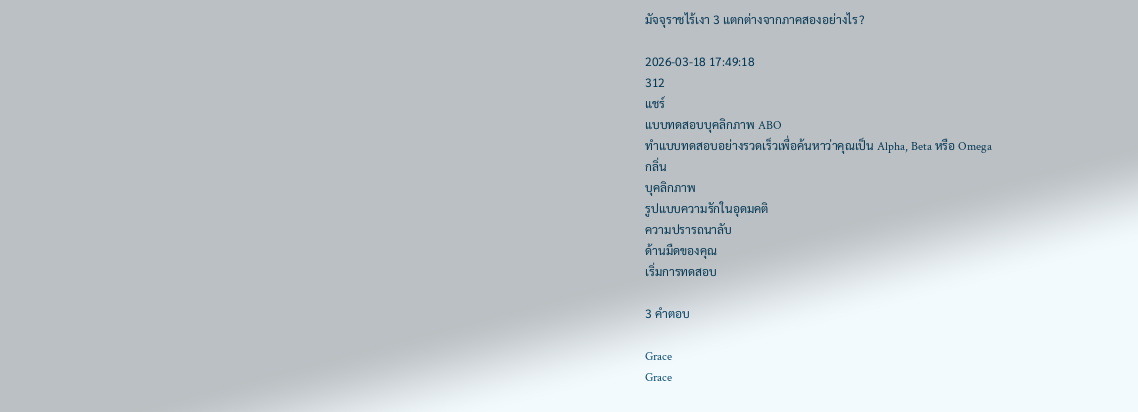มัจจุราชไร้เงา 3 แตกต่างจากภาคสองอย่างไร?

2026-03-18 17:49:18
312
แชร์
แบบทดสอบบุคลิกภาพ ABO
ทำแบบทดสอบอย่างรวดเร็วเพื่อค้นหาว่าคุณเป็น Alpha, Beta หรือ Omega
กลิ่น
บุคลิกภาพ
รูปแบบความรักในอุดมคติ
ความปรารถนาลับ
ด้านมืดของคุณ
เริ่มการทดสอบ

3 คำตอบ

Grace
Grace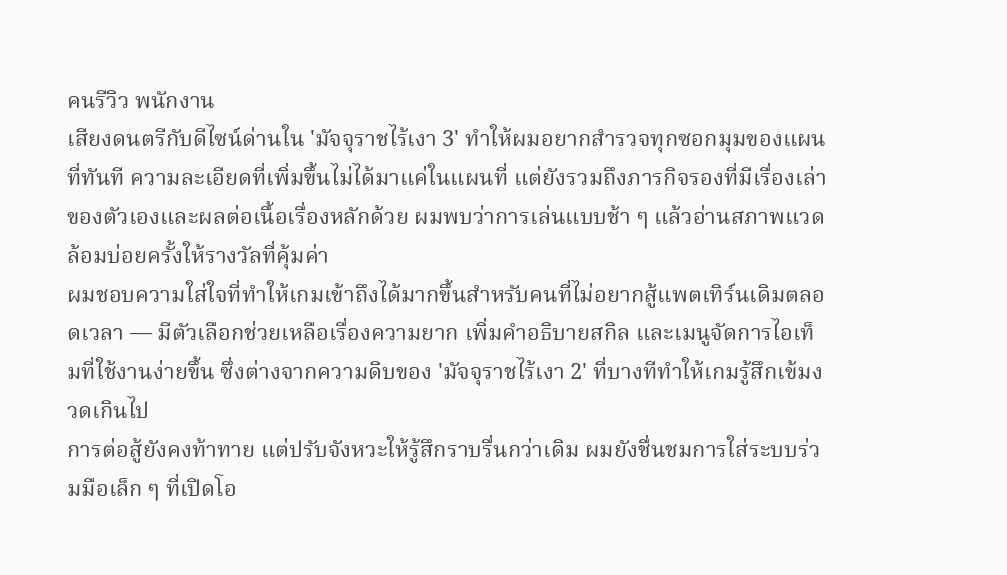คนรีวิว พนักงาน
เสียงดนตรีกับดีไซน์ด่านใน 'มัจจุราชไร้เงา 3' ทำให้ผมอยากสำรวจทุกซอกมุมของแผนที่ทันที ความละเอียดที่เพิ่มขึ้นไม่ได้มาแค่ในแผนที่ แต่ยังรวมถึงภารกิจรองที่มีเรื่องเล่าของตัวเองและผลต่อเนื้อเรื่องหลักด้วย ผมพบว่าการเล่นแบบช้า ๆ แล้วอ่านสภาพแวดล้อมบ่อยครั้งให้รางวัลที่คุ้มค่า
ผมชอบความใส่ใจที่ทำให้เกมเข้าถึงได้มากขึ้นสำหรับคนที่ไม่อยากสู้แพตเทิร์นเดิมตลอดเวลา — มีตัวเลือกช่วยเหลือเรื่องความยาก เพิ่มคำอธิบายสกิล และเมนูจัดการไอเท็มที่ใช้งานง่ายขึ้น ซึ่งต่างจากความดิบของ 'มัจจุราชไร้เงา 2' ที่บางทีทำให้เกมรู้สึกเข้มงวดเกินไป
การต่อสู้ยังคงท้าทาย แต่ปรับจังหวะให้รู้สึกราบรื่นกว่าเดิม ผมยังชื่นชมการใส่ระบบร่วมมือเล็ก ๆ ที่เปิดโอ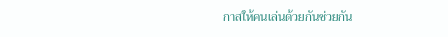กาสให้คนเล่นด้วยกันช่วยกัน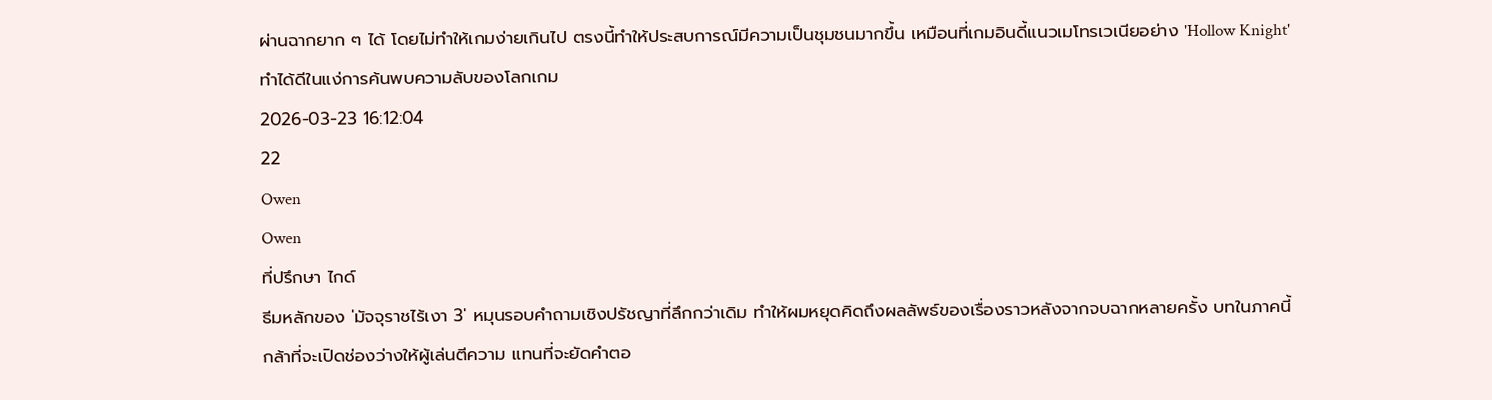ผ่านฉากยาก ๆ ได้ โดยไม่ทำให้เกมง่ายเกินไป ตรงนี้ทำให้ประสบการณ์มีความเป็นชุมชนมากขึ้น เหมือนที่เกมอินดี้แนวเมโทรเวเนียอย่าง 'Hollow Knight' ทำได้ดีในแง่การค้นพบความลับของโลกเกม
2026-03-23 16:12:04
22
Owen
Owen
ที่ปรึกษา ไกด์
ธีมหลักของ 'มัจจุราชไร้เงา 3' หมุนรอบคำถามเชิงปรัชญาที่ลึกกว่าเดิม ทำให้ผมหยุดคิดถึงผลลัพธ์ของเรื่องราวหลังจากจบฉากหลายครั้ง บทในภาคนี้กล้าที่จะเปิดช่องว่างให้ผู้เล่นตีความ แทนที่จะยัดคำตอ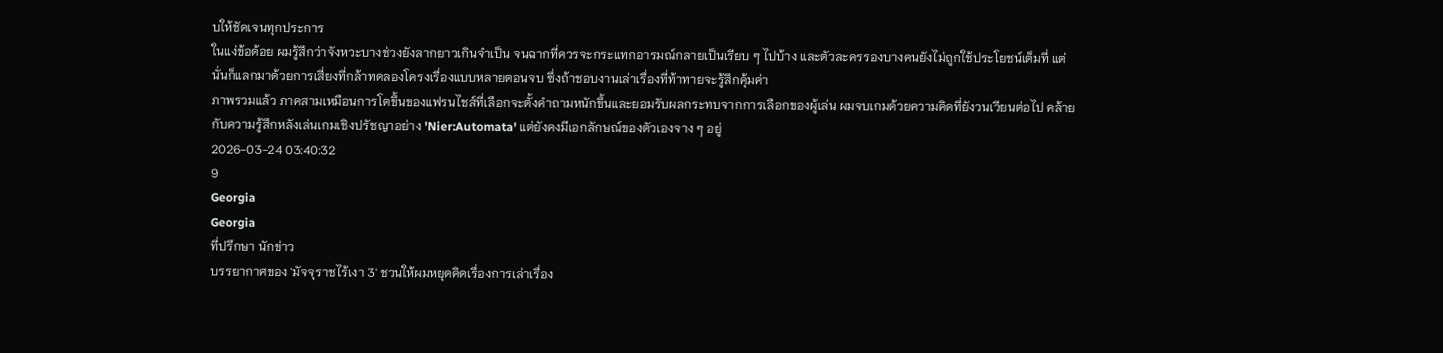บให้ชัดเจนทุกประการ
ในแง่ข้อด้อย ผมรู้สึกว่าจังหวะบางช่วงยังลากยาวเกินจำเป็น จนฉากที่ควรจะกระแทกอารมณ์กลายเป็นเรียบ ๆ ไปบ้าง และตัวละครรองบางคนยังไม่ถูกใช้ประโยชน์เต็มที่ แต่นั่นก็แลกมาด้วยการเสี่ยงที่กล้าทดลองโครงเรื่องแบบหลายตอนจบ ซึ่งถ้าชอบงานเล่าเรื่องที่ท้าทายจะรู้สึกคุ้มค่า
ภาพรวมแล้ว ภาคสามเหมือนการโตขึ้นของแฟรนไชส์ที่เลือกจะตั้งคำถามหนักขึ้นและยอมรับผลกระทบจากการเลือกของผู้เล่น ผมจบเกมด้วยความคิดที่ยังวนเวียนต่อไป คล้ายกับความรู้สึกหลังเล่นเกมเชิงปรัชญาอย่าง 'Nier:Automata' แต่ยังคงมีเอกลักษณ์ของตัวเองจาง ๆ อยู่
2026-03-24 03:40:32
9
Georgia
Georgia
ที่ปรึกษา นักข่าว
บรรยากาศของ 'มัจจุราชไร้เงา 3' ชวนให้ผมหยุดคิดเรื่องการเล่าเรื่อง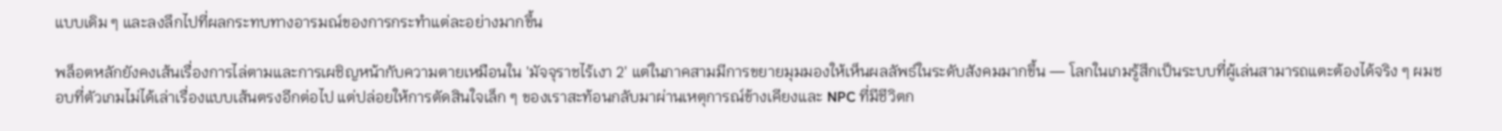แบบเดิม ๆ และลงลึกไปที่ผลกระทบทางอารมณ์ของการกระทำแต่ละอย่างมากขึ้น

พล็อตหลักยังคงเส้นเรื่องการไล่ตามและการเผชิญหน้ากับความตายเหมือนใน 'มัจจุราชไร้เงา 2' แต่ในภาคสามมีการขยายมุมมองให้เห็นผลลัพธ์ในระดับสังคมมากขึ้น — โลกในเกมรู้สึกเป็นระบบที่ผู้เล่นสามารถแตะต้องได้จริง ๆ ผมชอบที่ตัวเกมไม่ได้เล่าเรื่องแบบเส้นตรงอีกต่อไป แต่ปล่อยให้การตัดสินใจเล็ก ๆ ของเราสะท้อนกลับมาผ่านเหตุการณ์ข้างเคียงและ NPC ที่มีชีวิตก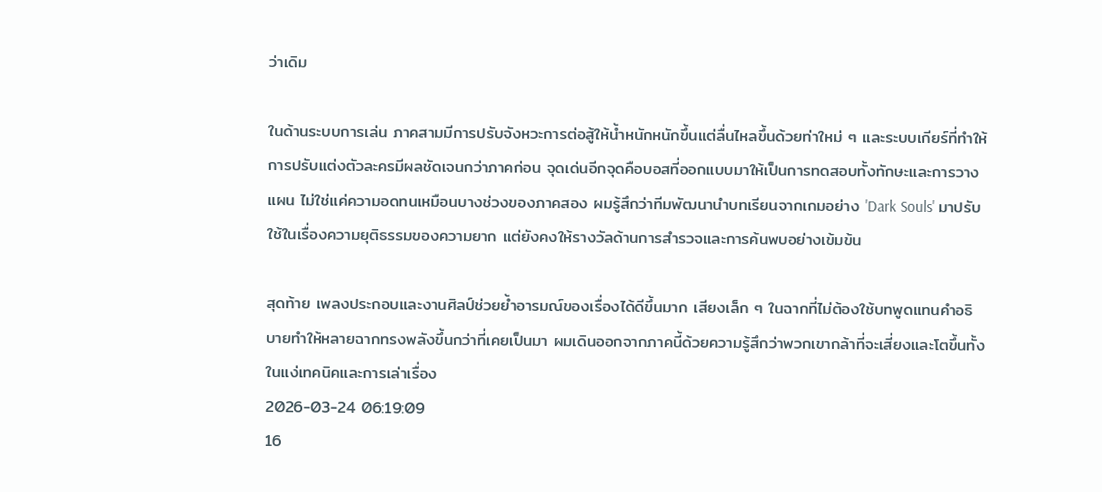ว่าเดิม

ในด้านระบบการเล่น ภาคสามมีการปรับจังหวะการต่อสู้ให้น้ำหนักหนักขึ้นแต่ลื่นไหลขึ้นด้วยท่าใหม่ ๆ และระบบเกียร์ที่ทำให้การปรับแต่งตัวละครมีผลชัดเจนกว่าภาคก่อน จุดเด่นอีกจุดคือบอสที่ออกแบบมาให้เป็นการทดสอบทั้งทักษะและการวางแผน ไม่ใช่แค่ความอดทนเหมือนบางช่วงของภาคสอง ผมรู้สึกว่าทีมพัฒนานำบทเรียนจากเกมอย่าง 'Dark Souls' มาปรับใช้ในเรื่องความยุติธรรมของความยาก แต่ยังคงให้รางวัลด้านการสำรวจและการค้นพบอย่างเข้มข้น

สุดท้าย เพลงประกอบและงานศิลป์ช่วยย้ำอารมณ์ของเรื่องได้ดีขึ้นมาก เสียงเล็ก ๆ ในฉากที่ไม่ต้องใช้บทพูดแทนคำอธิบายทำให้หลายฉากทรงพลังขึ้นกว่าที่เคยเป็นมา ผมเดินออกจากภาคนี้ด้วยความรู้สึกว่าพวกเขากล้าที่จะเสี่ยงและโตขึ้นทั้งในแง่เทคนิคและการเล่าเรื่อง
2026-03-24 06:19:09
16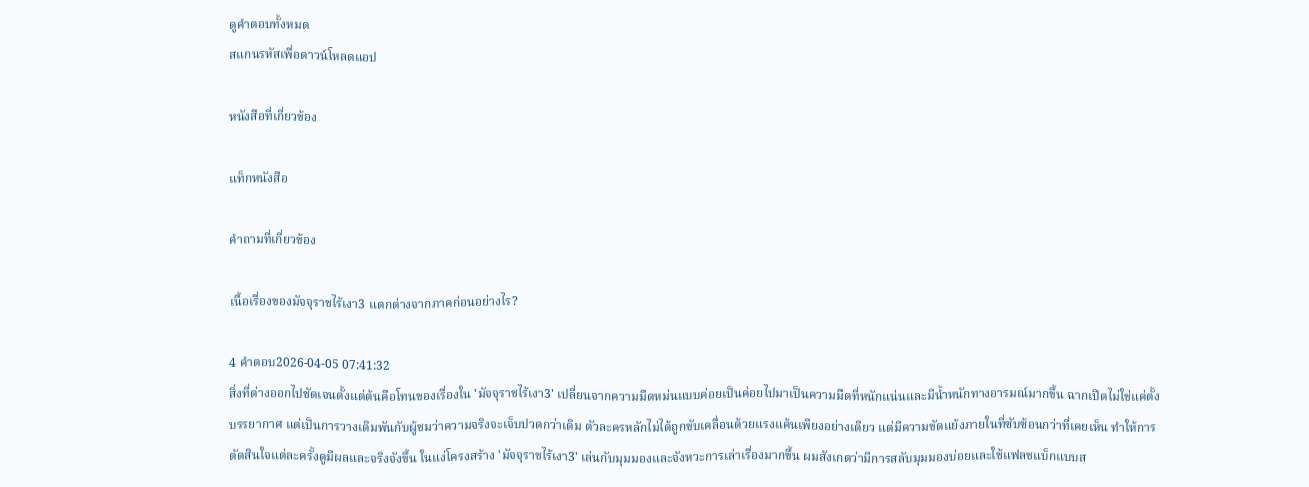ดูคำตอบทั้งหมด
สแกนรหัสเพื่อดาวน์โหลดแอป

หนังสือที่เกี่ยวข้อง

แท็กหนังสือ

คำถามที่เกี่ยวข้อง

เนื้อเรื่องของมัจจุราชไร้เงา3 แตกต่างจากภาคก่อนอย่างไร?

4 คำตอบ2026-04-05 07:41:32
สิ่งที่ต่างออกไปชัดเจนตั้งแต่ต้นคือโทนของเรื่องใน 'มัจจุราชไร้เงา3' เปลี่ยนจากความมืดหม่นแบบค่อยเป็นค่อยไปมาเป็นความมืดที่หนักแน่นและมีน้ำหนักทางอารมณ์มากขึ้น ฉากเปิดไม่ใช่แค่ตั้งบรรยากาศ แต่เป็นการวางเดิมพันกับผู้ชมว่าความจริงจะเจ็บปวดกว่าเดิม ตัวละครหลักไม่ได้ถูกขับเคลื่อนด้วยแรงแค้นเพียงอย่างเดียว แต่มีความขัดแย้งภายในที่ซับซ้อนกว่าที่เคยเห็น ทำให้การตัดสินใจแต่ละครั้งดูมีผลและจริงจังขึ้น ในแง่โครงสร้าง 'มัจจุราชไร้เงา3' เล่นกับมุมมองและจังหวะการเล่าเรื่องมากขึ้น ผมสังเกตว่ามีการสลับมุมมองบ่อยและใช้แฟลชแบ็กแบบส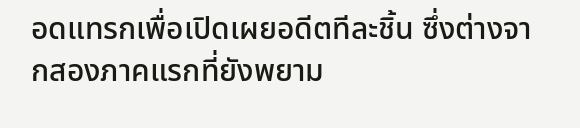อดแทรกเพื่อเปิดเผยอดีตทีละชิ้น ซึ่งต่างจากสองภาคแรกที่ยังพยาม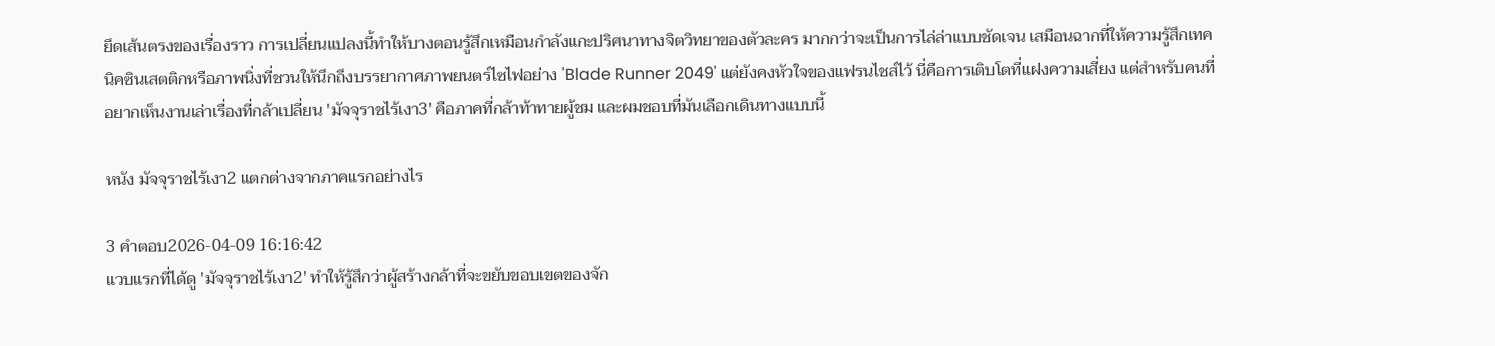ยึดเส้นตรงของเรื่องราว การเปลี่ยนแปลงนี้ทำให้บางตอนรู้สึกเหมือนกำลังแกะปริศนาทางจิตวิทยาของตัวละคร มากกว่าจะเป็นการไล่ล่าแบบชัดเจน เสมือนฉากที่ให้ความรู้สึกเทคนิคซินเสตติกหรือภาพนิ่งที่ชวนให้นึกถึงบรรยากาศภาพยนตร์ไซไฟอย่าง 'Blade Runner 2049' แต่ยังคงหัวใจของแฟรนไชส์ไว้ นี่คือการเติบโตที่แฝงความเสี่ยง แต่สำหรับคนที่อยากเห็นงานเล่าเรื่องที่กล้าเปลี่ยน 'มัจจุราชไร้เงา3' คือภาคที่กล้าท้าทายผู้ชม และผมชอบที่มันเลือกเดินทางแบบนี้

หนัง มัจจุราชไร้เงา2 แตกต่างจากภาคแรกอย่างไร

3 คำตอบ2026-04-09 16:16:42
แวบแรกที่ได้ดู 'มัจจุราชไร้เงา2' ทำให้รู้สึกว่าผู้สร้างกล้าที่จะขยับขอบเขตของจัก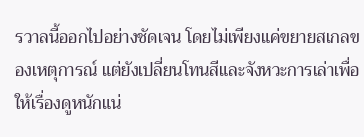รวาลนี้ออกไปอย่างชัดเจน โดยไม่เพียงแค่ขยายสเกลของเหตุการณ์ แต่ยังเปลี่ยนโทนสีและจังหวะการเล่าเพื่อให้เรื่องดูหนักแน่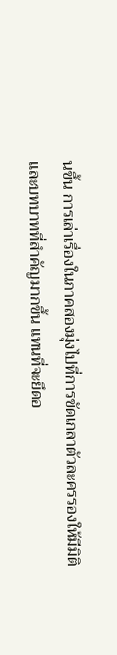นขึ้น การเล่าเรื่องในภาคสองมุ่งไปที่การขัดเกลาตัวละครรองให้มีมิติและบทบาทที่สำคัญมากขึ้น แทนที่จะยึดอ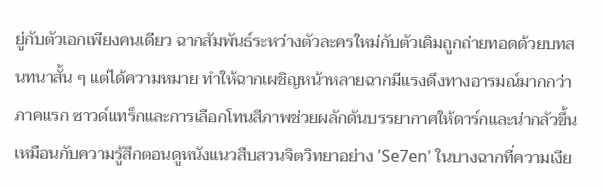ยู่กับตัวเอกเพียงคนเดียว ฉากสัมพันธ์ระหว่างตัวละครใหม่กับตัวเดิมถูกถ่ายทอดด้วยบทสนทนาสั้น ๆ แต่ได้ความหมาย ทำให้ฉากเผชิญหน้าหลายฉากมีแรงดึงทางอารมณ์มากกว่าภาคแรก ซาวด์แทร็กและการเลือกโทนสีภาพช่วยผลักดันบรรยากาศให้ดาร์กและน่ากลัวขึ้น เหมือนกับความรู้สึกตอนดูหนังแนวสืบสวนจิตวิทยาอย่าง 'Se7en' ในบางฉากที่ความเงีย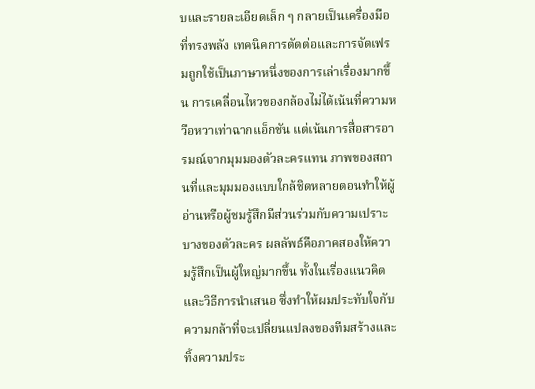บและรายละเอียดเล็ก ๆ กลายเป็นเครื่องมือที่ทรงพลัง เทคนิคการตัดต่อและการจัดเฟรมถูกใช้เป็นภาษาหนึ่งของการเล่าเรื่องมากขึ้น การเคลื่อนไหวของกล้องไม่ได้เน้นที่ความหวือหวาเท่าฉากแอ็กชัน แต่เน้นการสื่อสารอารมณ์จากมุมมองตัวละครแทน ภาพของสถานที่และมุมมองแบบใกล้ชิดหลายตอนทำให้ผู้อ่านหรือผู้ชมรู้สึกมีส่วนร่วมกับความเปราะบางของตัวละคร ผลลัพธ์คือภาคสองให้ความรู้สึกเป็นผู้ใหญ่มากขึ้น ทั้งในเรื่องแนวคิดและวิธีการนำเสนอ ซึ่งทำให้ผมประทับใจกับความกล้าที่จะเปลี่ยนแปลงของทีมสร้างและทิ้งความประ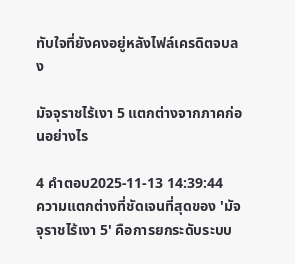ทับใจที่ยังคงอยู่หลังไฟล์เครดิตจบลง

มัจจุราชไร้เงา 5 แตกต่างจากภาคก่อนอย่างไร

4 คำตอบ2025-11-13 14:39:44
ความแตกต่างที่ชัดเจนที่สุดของ 'มัจจุราชไร้เงา 5' คือการยกระดับระบบ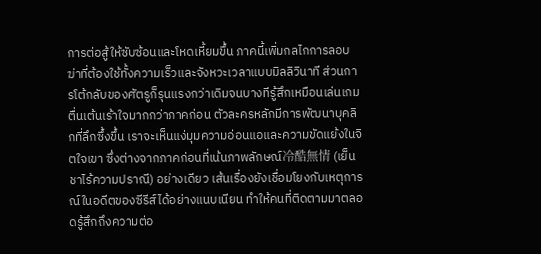การต่อสู้ให้ซับซ้อนและโหดเหี้ยมขึ้น ภาคนี้เพิ่มกลไกการลอบฆ่าที่ต้องใช้ทั้งความเร็วและจังหวะเวลาแบบมิลลิวินาที ส่วนการโต้กลับของศัตรูก็รุนแรงกว่าเดิมจนบางทีรู้สึกเหมือนเล่นเกมตื่นเต้นเร้าใจมากกว่าภาคก่อน ตัวละครหลักมีการพัฒนาบุคลิกที่ลึกซึ้งขึ้น เราจะเห็นแง่มุมความอ่อนแอและความขัดแย้งในจิตใจเขา ซึ่งต่างจากภาคก่อนที่เน้นภาพลักษณ์冷酷無情 (เย็นชาไร้ความปราณี) อย่างเดียว เส้นเรื่องยังเชื่อมโยงกับเหตุการณ์ในอดีตของซีรีส์ได้อย่างแนบเนียน ทำให้คนที่ติดตามมาตลอดรู้สึกถึงความต่อ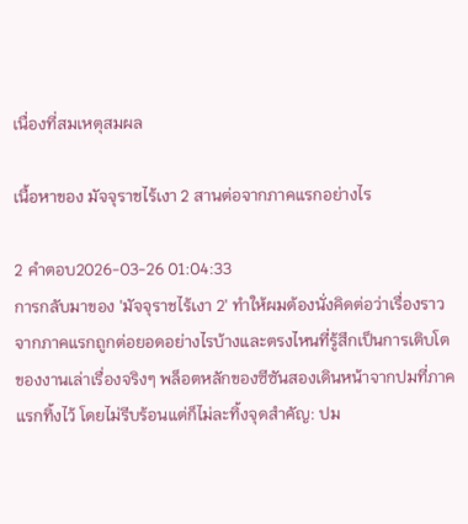เนื่องที่สมเหตุสมผล

เนื้อหาของ มัจจุราชไร้เงา 2 สานต่อจากภาคแรกอย่างไร

2 คำตอบ2026-03-26 01:04:33
การกลับมาของ 'มัจจุราชไร้เงา 2' ทำให้ผมต้องนั่งคิดต่อว่าเรื่องราวจากภาคแรกถูกต่อยอดอย่างไรบ้างและตรงไหนที่รู้สึกเป็นการเติบโตของงานเล่าเรื่องจริงๆ พล็อตหลักของซีซันสองเดินหน้าจากปมที่ภาคแรกทิ้งไว้ โดยไม่รีบร้อนแต่ก็ไม่ละทิ้งจุดสำคัญ: ปม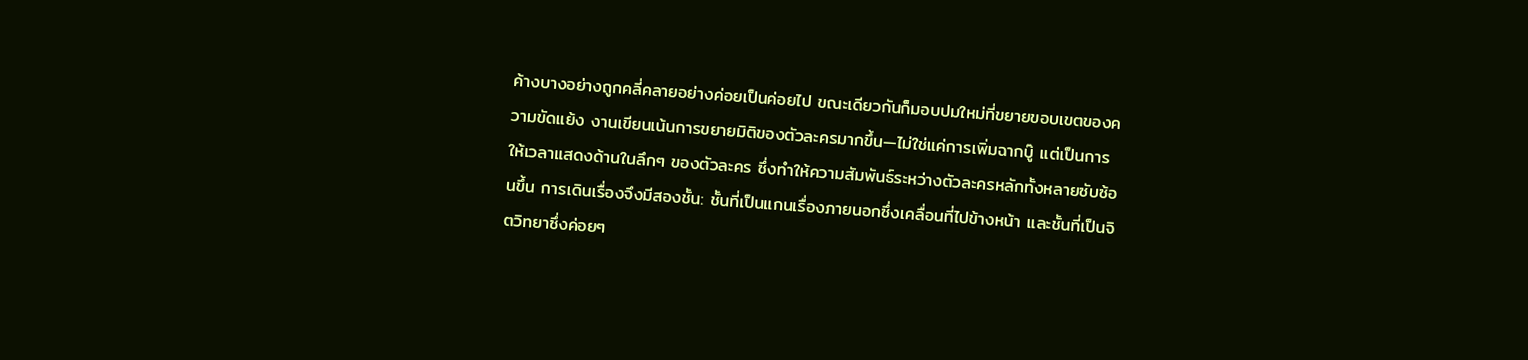ค้างบางอย่างถูกคลี่คลายอย่างค่อยเป็นค่อยไป ขณะเดียวกันก็มอบปมใหม่ที่ขยายขอบเขตของความขัดแย้ง งานเขียนเน้นการขยายมิติของตัวละครมากขึ้น—ไม่ใช่แค่การเพิ่มฉากบู๊ แต่เป็นการให้เวลาแสดงด้านในลึกๆ ของตัวละคร ซึ่งทำให้ความสัมพันธ์ระหว่างตัวละครหลักทั้งหลายซับซ้อนขึ้น การเดินเรื่องจึงมีสองชั้น: ชั้นที่เป็นแกนเรื่องภายนอกซึ่งเคลื่อนที่ไปข้างหน้า และชั้นที่เป็นจิตวิทยาซึ่งค่อยๆ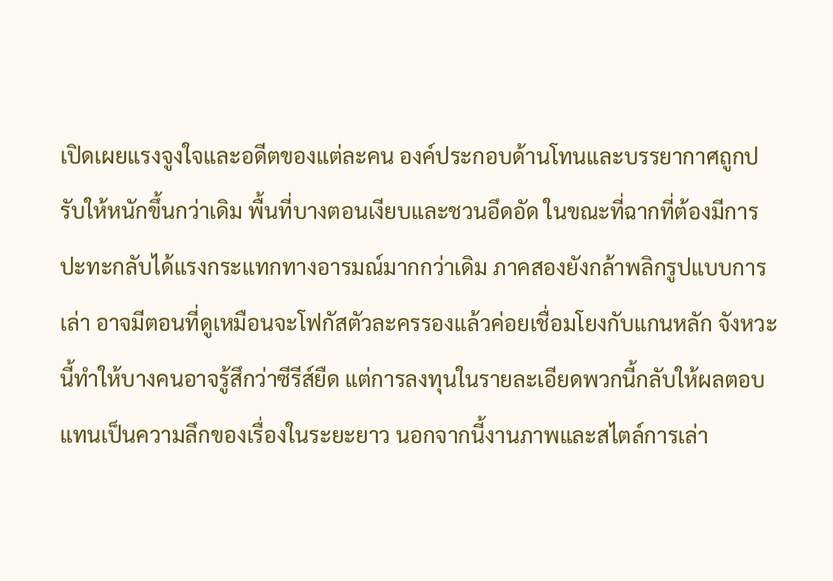เปิดเผยแรงจูงใจและอดีตของแต่ละคน องค์ประกอบด้านโทนและบรรยากาศถูกปรับให้หนักขึ้นกว่าเดิม พื้นที่บางตอนเงียบและชวนอึดอัด ในขณะที่ฉากที่ต้องมีการปะทะกลับได้แรงกระแทกทางอารมณ์มากกว่าเดิม ภาคสองยังกล้าพลิกรูปแบบการเล่า อาจมีตอนที่ดูเหมือนจะโฟกัสตัวละครรองแล้วค่อยเชื่อมโยงกับแกนหลัก จังหวะนี้ทำให้บางคนอาจรู้สึกว่าซีรีส์ยืด แต่การลงทุนในรายละเอียดพวกนี้กลับให้ผลตอบแทนเป็นความลึกของเรื่องในระยะยาว นอกจากนี้งานภาพและสไตล์การเล่า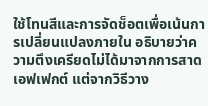ใช้โทนสีและการจัดช็อตเพื่อเน้นการเปลี่ยนแปลงภายใน อธิบายว่าความตึงเครียดไม่ได้มาจากการสาดเอฟเฟกต์ แต่จากวิธีวาง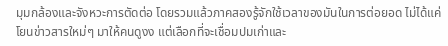มุมกล้องและจังหวะการตัดต่อ โดยรวมแล้วภาคสองรู้จักใช้เวลาของมันในการต่อยอด ไม่ได้แค่โยนข่าวสารใหม่ๆ มาให้คนดูงง แต่เลือกที่จะเชื่อมปมเก่าและ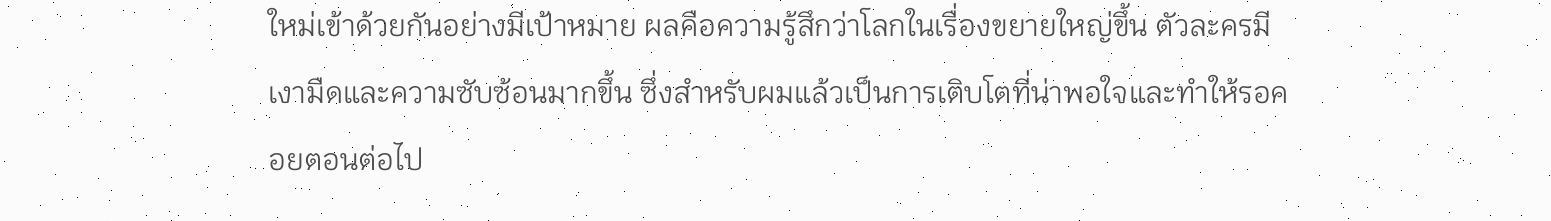ใหม่เข้าด้วยกันอย่างมีเป้าหมาย ผลคือความรู้สึกว่าโลกในเรื่องขยายใหญ่ขึ้น ตัวละครมีเงามืดและความซับซ้อนมากขึ้น ซึ่งสำหรับผมแล้วเป็นการเติบโตที่น่าพอใจและทำให้รอคอยตอนต่อไป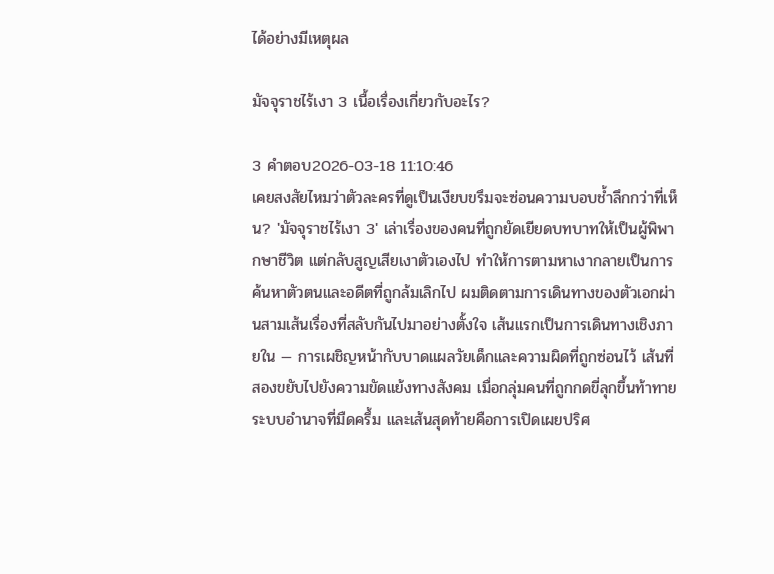ได้อย่างมีเหตุผล

มัจจุราชไร้เงา 3 เนื้อเรื่องเกี่ยวกับอะไร?

3 คำตอบ2026-03-18 11:10:46
เคยสงสัยไหมว่าตัวละครที่ดูเป็นเงียบขรึมจะซ่อนความบอบช้ำลึกกว่าที่เห็น? 'มัจจุราชไร้เงา 3' เล่าเรื่องของคนที่ถูกยัดเยียดบทบาทให้เป็นผู้พิพากษาชีวิต แต่กลับสูญเสียเงาตัวเองไป ทำให้การตามหาเงากลายเป็นการค้นหาตัวตนและอดีตที่ถูกล้มเลิกไป ผมติดตามการเดินทางของตัวเอกผ่านสามเส้นเรื่องที่สลับกันไปมาอย่างตั้งใจ เส้นแรกเป็นการเดินทางเชิงภายใน — การเผชิญหน้ากับบาดแผลวัยเด็กและความผิดที่ถูกซ่อนไว้ เส้นที่สองขยับไปยังความขัดแย้งทางสังคม เมื่อกลุ่มคนที่ถูกกดขี่ลุกขึ้นท้าทายระบบอำนาจที่มืดครึ้ม และเส้นสุดท้ายคือการเปิดเผยปริศ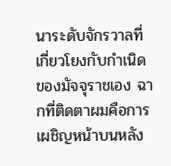นาระดับจักรวาลที่เกี่ยวโยงกับกำเนิดของมัจจุราชเอง ฉากที่ติดตาผมคือการเผชิญหน้าบนหลัง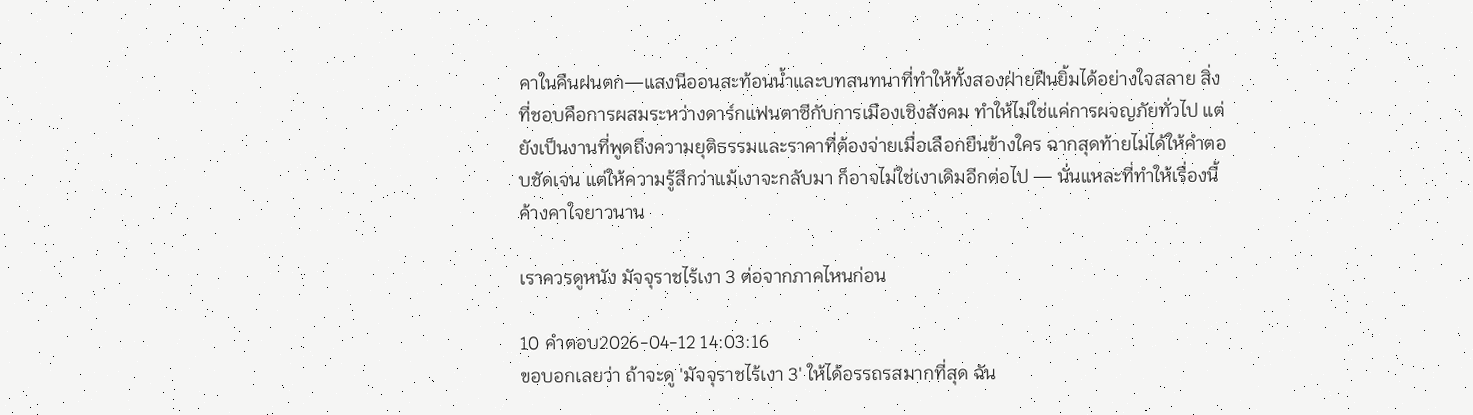คาในคืนฝนตก—แสงนีออนสะท้อนน้ำและบทสนทนาที่ทำให้ทั้งสองฝ่ายฝืนยิ้มได้อย่างใจสลาย สิ่งที่ชอบคือการผสมระหว่างดาร์กแฟนตาซีกับการเมืองเชิงสังคม ทำให้ไม่ใช่แค่การผจญภัยทั่วไป แต่ยังเป็นงานที่พูดถึงความยุติธรรมและราคาที่ต้องจ่ายเมื่อเลือกยืนข้างใคร ฉากสุดท้ายไม่ได้ให้คำตอบชัดเจน แต่ให้ความรู้สึกว่าแม้เงาจะกลับมา ก็อาจไม่ใช่เงาเดิมอีกต่อไป — นั่นแหละที่ทำให้เรื่องนี้ค้างคาใจยาวนาน

เราควรดูหนัง มัจจุราชไร้เงา 3 ต่อจากภาคไหนก่อน

10 คำตอบ2026-04-12 14:03:16
ขอบอกเลยว่า ถ้าจะดู 'มัจจุราชไร้เงา 3' ให้ได้อรรถรสมากที่สุด ฉัน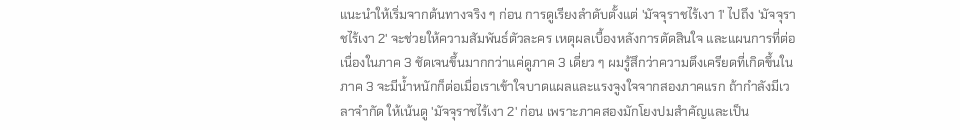แนะนำให้เริ่มจากต้นทางจริง ๆ ก่อน การดูเรียงลำดับตั้งแต่ 'มัจจุราชไร้เงา 1' ไปถึง 'มัจจุราชไร้เงา 2' จะช่วยให้ความสัมพันธ์ตัวละคร เหตุผลเบื้องหลังการตัดสินใจ และแผนการที่ต่อเนื่องในภาค 3 ชัดเจนขึ้นมากกว่าแค่ดูภาค 3 เดี่ยว ๆ ผมรู้สึกว่าความตึงเครียดที่เกิดขึ้นในภาค 3 จะมีน้ำหนักก็ต่อเมื่อเราเข้าใจบาดแผลและแรงจูงใจจากสองภาคแรก ถ้ากำลังมีเวลาจำกัด ให้เน้นดู 'มัจจุราชไร้เงา 2' ก่อน เพราะภาคสองมักโยงปมสำคัญและเป็น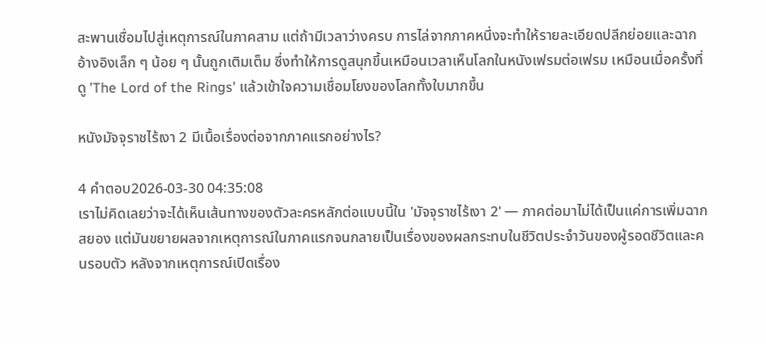สะพานเชื่อมไปสู่เหตุการณ์ในภาคสาม แต่ถ้ามีเวลาว่างครบ การไล่จากภาคหนึ่งจะทำให้รายละเอียดปลีกย่อยและฉากอ้างอิงเล็ก ๆ น้อย ๆ นั้นถูกเติมเต็ม ซึ่งทำให้การดูสนุกขึ้นเหมือนเวลาเห็นโลกในหนังเฟรมต่อเฟรม เหมือนเมื่อครั้งที่ดู 'The Lord of the Rings' แล้วเข้าใจความเชื่อมโยงของโลกทั้งใบมากขึ้น

หนังมัจจุราชไร้เงา 2 มีเนื้อเรื่องต่อจากภาคแรกอย่างไร?

4 คำตอบ2026-03-30 04:35:08
เราไม่คิดเลยว่าจะได้เห็นเส้นทางของตัวละครหลักต่อแบบนี้ใน 'มัจจุราชไร้เงา 2' — ภาคต่อมาไม่ได้เป็นแค่การเพิ่มฉากสยอง แต่มันขยายผลจากเหตุการณ์ในภาคแรกจนกลายเป็นเรื่องของผลกระทบในชีวิตประจำวันของผู้รอดชีวิตและคนรอบตัว หลังจากเหตุการณ์เปิดเรื่อง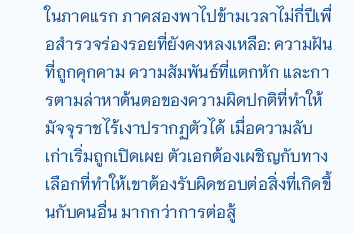ในภาคแรก ภาคสองพาไปข้ามเวลาไม่กี่ปีเพื่อสำรวจร่องรอยที่ยังคงหลงเหลือ: ความฝันที่ถูกคุกคาม ความสัมพันธ์ที่แตกหัก และการตามล่าหาต้นตอของความผิดปกติที่ทำให้มัจจุราชไร้เงาปรากฏตัวได้ เมื่อความลับเก่าเริ่มถูกเปิดเผย ตัวเอกต้องเผชิญกับทางเลือกที่ทำให้เขาต้องรับผิดชอบต่อสิ่งที่เกิดขึ้นกับคนอื่น มากกว่าการต่อสู้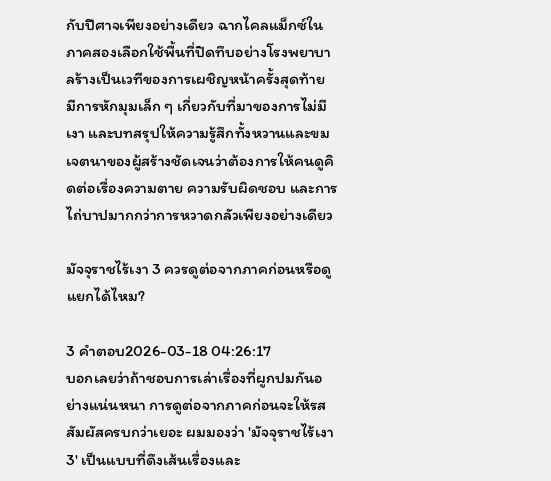กับปีศาจเพียงอย่างเดียว ฉากไคลแม็กซ์ในภาคสองเลือกใช้พื้นที่ปิดทึบอย่างโรงพยาบาลร้างเป็นเวทีของการเผชิญหน้าครั้งสุดท้าย มีการหักมุมเล็ก ๆ เกี่ยวกับที่มาของการไม่มีเงา และบทสรุปให้ความรู้สึกทั้งหวานและขม เจตนาของผู้สร้างชัดเจนว่าต้องการให้คนดูคิดต่อเรื่องความตาย ความรับผิดชอบ และการไถ่บาปมากกว่าการหวาดกลัวเพียงอย่างเดียว

มัจจุราชไร้เงา 3 ควรดูต่อจากภาคก่อนหรือดูแยกได้ไหม?

3 คำตอบ2026-03-18 04:26:17
บอกเลยว่าถ้าชอบการเล่าเรื่องที่ผูกปมกันอย่างแน่นหนา การดูต่อจากภาคก่อนจะให้รสสัมผัสครบกว่าเยอะ ผมมองว่า 'มัจจุราชไร้เงา 3' เป็นแบบที่ดึงเส้นเรื่องและ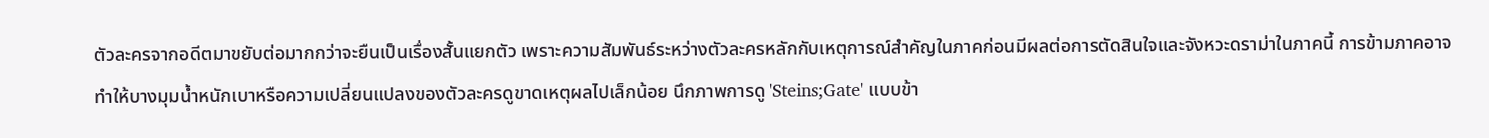ตัวละครจากอดีตมาขยับต่อมากกว่าจะยืนเป็นเรื่องสั้นแยกตัว เพราะความสัมพันธ์ระหว่างตัวละครหลักกับเหตุการณ์สำคัญในภาคก่อนมีผลต่อการตัดสินใจและจังหวะดราม่าในภาคนี้ การข้ามภาคอาจทำให้บางมุมน้ำหนักเบาหรือความเปลี่ยนแปลงของตัวละครดูขาดเหตุผลไปเล็กน้อย นึกภาพการดู 'Steins;Gate' แบบข้า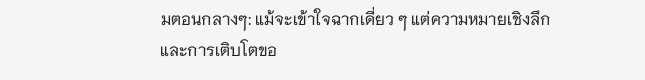มตอนกลางๆ: แม้จะเข้าใจฉากเดี่ยว ๆ แต่ความหมายเชิงลึกและการเติบโตขอ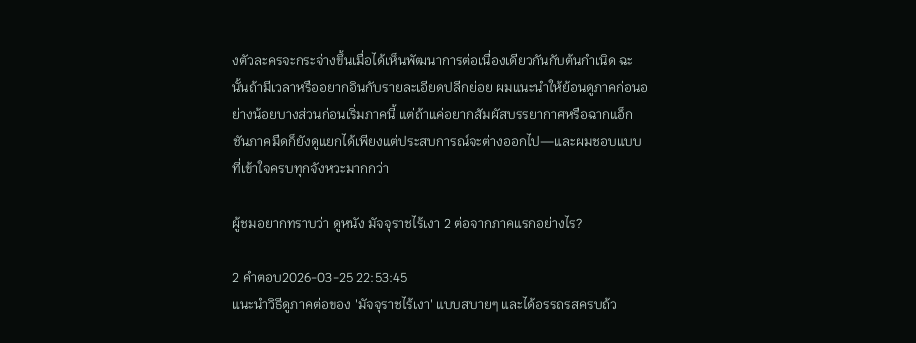งตัวละครจะกระจ่างขึ้นเมื่อได้เห็นพัฒนาการต่อเนื่องเดียวกันกับต้นกำเนิด ฉะนั้นถ้ามีเวลาหรืออยากอินกับรายละเอียดปลีกย่อย ผมแนะนำให้ย้อนดูภาคก่อนอย่างน้อยบางส่วนก่อนเริ่มภาคนี้ แต่ถ้าแค่อยากสัมผัสบรรยากาศหรือฉากแอ็กชันภาคมืดก็ยังดูแยกได้เพียงแต่ประสบการณ์จะต่างออกไป—และผมชอบแบบที่เข้าใจครบทุกจังหวะมากกว่า

ผู้ชมอยากทราบว่า ดูหนัง มัจจุราชไร้เงา 2 ต่อจากภาคแรกอย่างไร?

2 คำตอบ2026-03-25 22:53:45
แนะนำวิธีดูภาคต่อของ 'มัจจุราชไร้เงา' แบบสบายๆ และได้อรรถรสครบถ้ว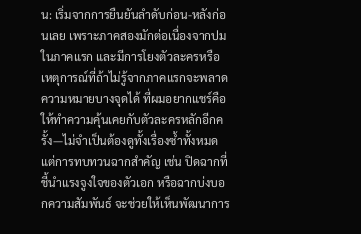น: เริ่มจากการยืนยันลำดับก่อน-หลังก่อนเลย เพราะภาคสองมักต่อเนื่องจากปมในภาคแรก และมีการโยงตัวละครหรือเหตุการณ์ที่ถ้าไม่รู้จากภาคแรกจะพลาดความหมายบางจุดได้ ที่ผมอยากแชร์คือให้ทำความคุ้นเคยกับตัวละครหลักอีกครั้ง—ไม่จำเป็นต้องดูทั้งเรื่องซ้ำทั้งหมด แต่การทบทวนฉากสำคัญ เช่น ปิดฉากที่ชี้นำแรงจูงใจของตัวเอก หรือฉากบ่งบอกความสัมพันธ์ จะช่วยให้เห็นพัฒนาการ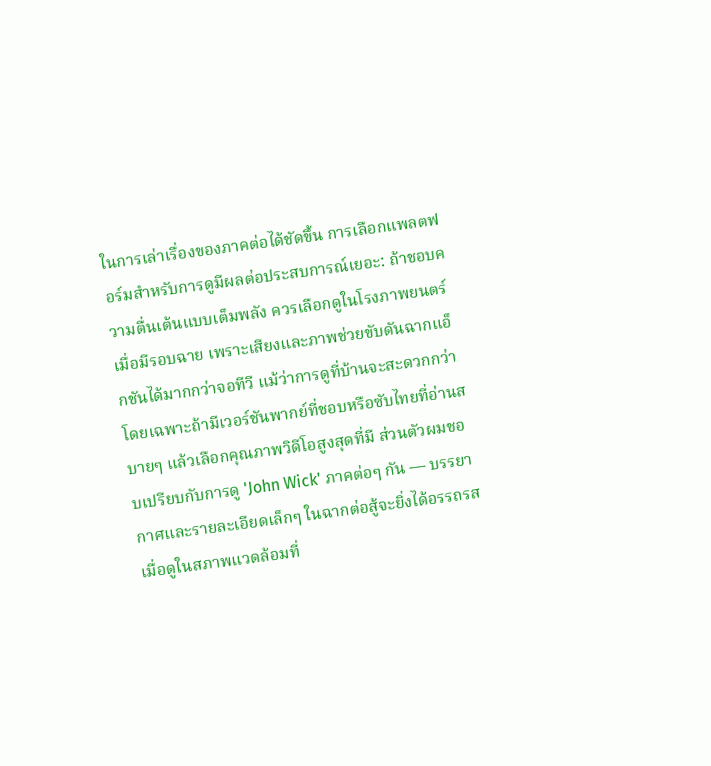ในการเล่าเรื่องของภาคต่อได้ชัดขึ้น การเลือกแพลตฟอร์มสำหรับการดูมีผลต่อประสบการณ์เยอะ: ถ้าชอบความตื่นเต้นแบบเต็มพลัง ควรเลือกดูในโรงภาพยนตร์เมื่อมีรอบฉาย เพราะเสียงและภาพช่วยขับดันฉากแอ็กชันได้มากกว่าจอทีวี แม้ว่าการดูที่บ้านจะสะดวกกว่า โดยเฉพาะถ้ามีเวอร์ชันพากย์ที่ชอบหรือซับไทยที่อ่านสบายๆ แล้วเลือกคุณภาพวิดีโอสูงสุดที่มี ส่วนตัวผมชอบเปรียบกับการดู 'John Wick' ภาคต่อๆ กัน — บรรยากาศและรายละเอียดเล็กๆ ในฉากต่อสู้จะยิ่งได้อรรถรสเมื่อดูในสภาพแวดล้อมที่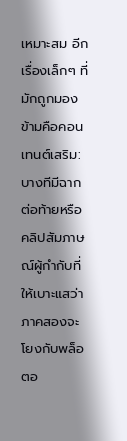เหมาะสม อีกเรื่องเล็กๆ ที่มักถูกมองข้ามคือคอนเทนต์เสริม: บางทีมีฉากต่อท้ายหรือคลิปสัมภาษณ์ผู้กำกับที่ให้เบาะแสว่าภาคสองจะโยงกับพล็อตอ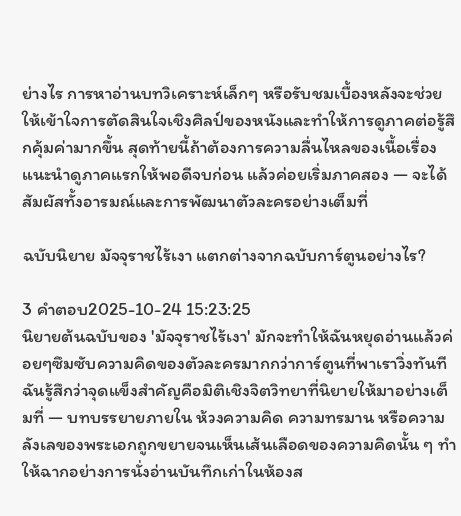ย่างไร การหาอ่านบทวิเคราะห์เล็กๆ หรือรับชมเบื้องหลังจะช่วยให้เข้าใจการตัดสินใจเชิงศิลป์ของหนังและทำให้การดูภาคต่อรู้สึกคุ้มค่ามากขึ้น สุดท้ายนี้ถ้าต้องการความลื่นไหลของเนื้อเรื่อง แนะนำดูภาคแรกให้พอดีจบก่อน แล้วค่อยเริ่มภาคสอง — จะได้สัมผัสทั้งอารมณ์และการพัฒนาตัวละครอย่างเต็มที่

ฉบับนิยาย มัจจุราชไร้เงา แตกต่างจากฉบับการ์ตูนอย่างไร?

3 คำตอบ2025-10-24 15:23:25
นิยายต้นฉบับของ 'มัจจุราชไร้เงา' มักจะทำให้ฉันหยุดอ่านแล้วค่อยๆซึมซับความคิดของตัวละครมากกว่าการ์ตูนที่พาเราวิ่งทันที ฉันรู้สึกว่าจุดแข็งสำคัญคือมิติเชิงจิตวิทยาที่นิยายให้มาอย่างเต็มที่ — บทบรรยายภายใน ห้วงความคิด ความทรมาน หรือความลังเลของพระเอกถูกขยายจนเห็นเส้นเลือดของความคิดนั้น ๆ ทำให้ฉากอย่างการนั่งอ่านบันทึกเก่าในห้องส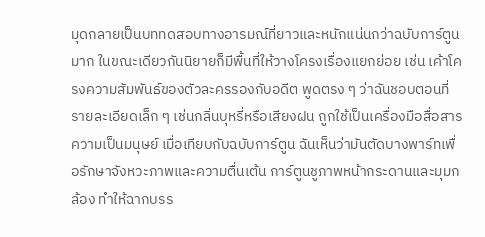มุดกลายเป็นบททดสอบทางอารมณ์ที่ยาวและหนักแน่นกว่าฉบับการ์ตูนมาก ในขณะเดียวกันนิยายก็มีพื้นที่ให้วางโครงเรื่องแยกย่อย เช่น เค้าโครงความสัมพันธ์ของตัวละครรองกับอดีต พูดตรง ๆ ว่าฉันชอบตอนที่รายละเอียดเล็ก ๆ เช่นกลิ่นบุหรี่หรือเสียงฝน ถูกใช้เป็นเครื่องมือสื่อสารความเป็นมนุษย์ เมื่อเทียบกับฉบับการ์ตูน ฉันเห็นว่ามันตัดบางพาร์ทเพื่อรักษาจังหวะภาพและความตื่นเต้น การ์ตูนชูภาพหน้ากระดานและมุมกล้อง ทำให้ฉากบรร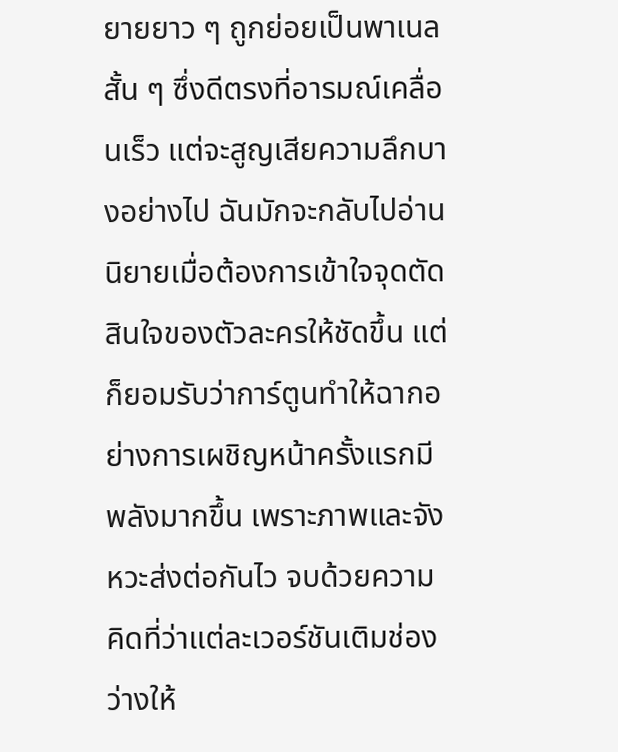ยายยาว ๆ ถูกย่อยเป็นพาเนลสั้น ๆ ซึ่งดีตรงที่อารมณ์เคลื่อนเร็ว แต่จะสูญเสียความลึกบางอย่างไป ฉันมักจะกลับไปอ่านนิยายเมื่อต้องการเข้าใจจุดตัดสินใจของตัวละครให้ชัดขึ้น แต่ก็ยอมรับว่าการ์ตูนทำให้ฉากอย่างการเผชิญหน้าครั้งแรกมีพลังมากขึ้น เพราะภาพและจังหวะส่งต่อกันไว จบด้วยความคิดที่ว่าแต่ละเวอร์ชันเติมช่องว่างให้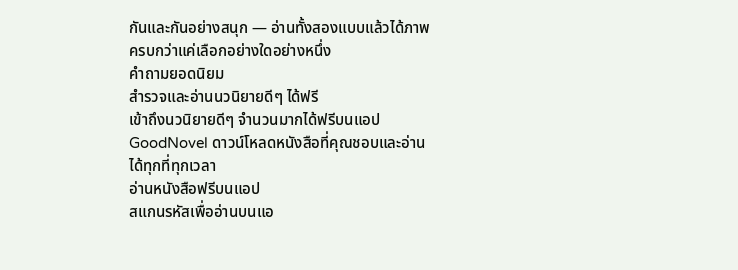กันและกันอย่างสนุก — อ่านทั้งสองแบบแล้วได้ภาพครบกว่าแค่เลือกอย่างใดอย่างหนึ่ง
คำถามยอดนิยม
สำรวจและอ่านนวนิยายดีๆ ได้ฟรี
เข้าถึงนวนิยายดีๆ จำนวนมากได้ฟรีบนแอป GoodNovel ดาวน์โหลดหนังสือที่คุณชอบและอ่านได้ทุกที่ทุกเวลา
อ่านหนังสือฟรีบนแอป
สแกนรหัสเพื่ออ่านบนแอ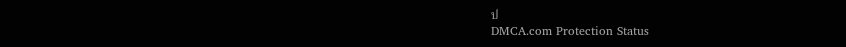ป
DMCA.com Protection Status